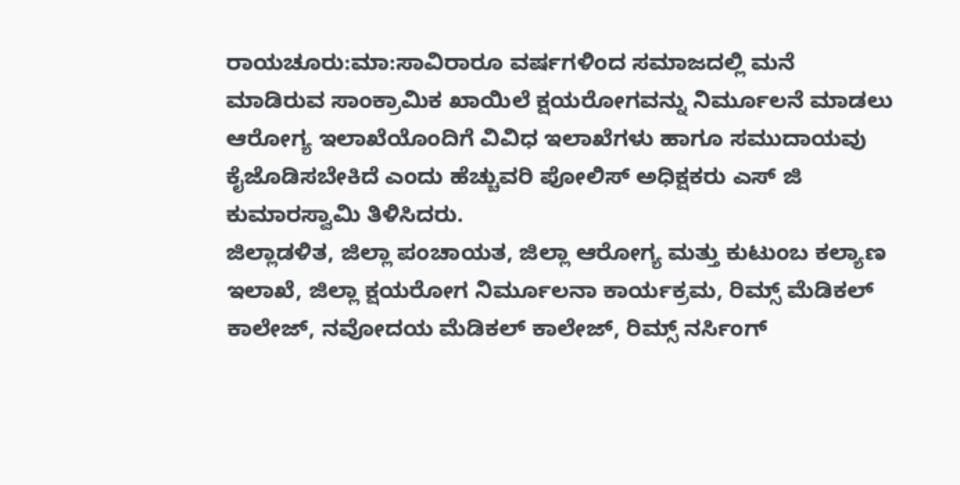ರಾಯಚೂರು:ಮಾ:ಸಾವಿರಾರೂ ವರ್ಷಗಳಿಂದ ಸಮಾಜದಲ್ಲಿ ಮನೆ ಮಾಡಿರುವ ಸಾಂಕ್ರಾಮಿಕ ಖಾಯಿಲೆ ಕ್ಷಯರೋಗವನ್ನು ನಿರ್ಮೂಲನೆ ಮಾಡಲು ಆರೋಗ್ಯ ಇಲಾಖೆಯೊಂದಿಗೆ ವಿವಿಧ ಇಲಾಖೆಗಳು ಹಾಗೂ ಸಮುದಾಯವು ಕೈಜೊಡಿಸಬೇಕಿದೆ ಎಂದು ಹೆಚ್ಚುವರಿ ಪೋಲಿಸ್ ಅಧಿಕ್ಷಕರು ಎಸ್ ಜಿ ಕುಮಾರಸ್ವಾಮಿ ತಿಳಿಸಿದರು.
ಜಿಲ್ಲಾಡಳಿತ, ಜಿಲ್ಲಾ ಪಂಚಾಯತ, ಜಿಲ್ಲಾ ಆರೋಗ್ಯ ಮತ್ತು ಕುಟುಂಬ ಕಲ್ಯಾಣ ಇಲಾಖೆ, ಜಿಲ್ಲಾ ಕ್ಷಯರೋಗ ನಿರ್ಮೂಲನಾ ಕಾರ್ಯಕ್ರಮ, ರಿಮ್ಸ್ ಮೆಡಿಕಲ್ ಕಾಲೇಜ್, ನವೋದಯ ಮೆಡಿಕಲ್ ಕಾಲೇಜ್, ರಿಮ್ಸ್ ನರ್ಸಿಂಗ್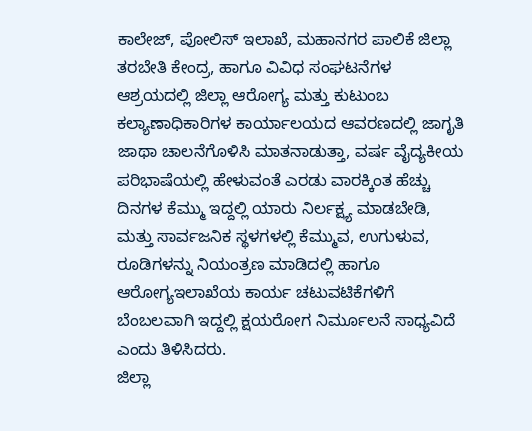ಕಾಲೇಜ್, ಪೋಲಿಸ್ ಇಲಾಖೆ, ಮಹಾನಗರ ಪಾಲಿಕೆ ಜಿಲ್ಲಾ ತರಬೇತಿ ಕೇಂದ್ರ, ಹಾಗೂ ವಿವಿಧ ಸಂಘಟನೆಗಳ ಆಶ್ರಯದಲ್ಲಿ ಜಿಲ್ಲಾ ಆರೋಗ್ಯ ಮತ್ತು ಕುಟುಂಬ ಕಲ್ಯಾಣಾಧಿಕಾರಿಗಳ ಕಾರ್ಯಾಲಯದ ಆವರಣದಲ್ಲಿ ಜಾಗೃತಿ ಜಾಥಾ ಚಾಲನೆಗೊಳಿಸಿ ಮಾತನಾಡುತ್ತಾ, ವರ್ಷ ವೈದ್ಯಕೀಯ ಪರಿಭಾಷೆಯಲ್ಲಿ ಹೇಳುವಂತೆ ಎರಡು ವಾರಕ್ಕಿಂತ ಹೆಚ್ಚು ದಿನಗಳ ಕೆಮ್ಮು ಇದ್ದಲ್ಲಿ ಯಾರು ನಿರ್ಲಕ್ಷ್ಯ ಮಾಡಬೇಡಿ, ಮತ್ತು ಸಾರ್ವಜನಿಕ ಸ್ಥಳಗಳಲ್ಲಿ ಕೆಮ್ಮುವ, ಉಗುಳುವ, ರೂಡಿಗಳನ್ನು ನಿಯಂತ್ರಣ ಮಾಡಿದಲ್ಲಿ ಹಾಗೂ ಆರೋಗ್ಯಇಲಾಖೆಯ ಕಾರ್ಯ ಚಟುವಟಿಕೆಗಳಿಗೆ ಬೆಂಬಲವಾಗಿ ಇದ್ದಲ್ಲಿ ಕ್ಷಯರೋಗ ನಿರ್ಮೂಲನೆ ಸಾಧ್ಯವಿದೆ ಎಂದು ತಿಳಿಸಿದರು.
ಜಿಲ್ಲಾ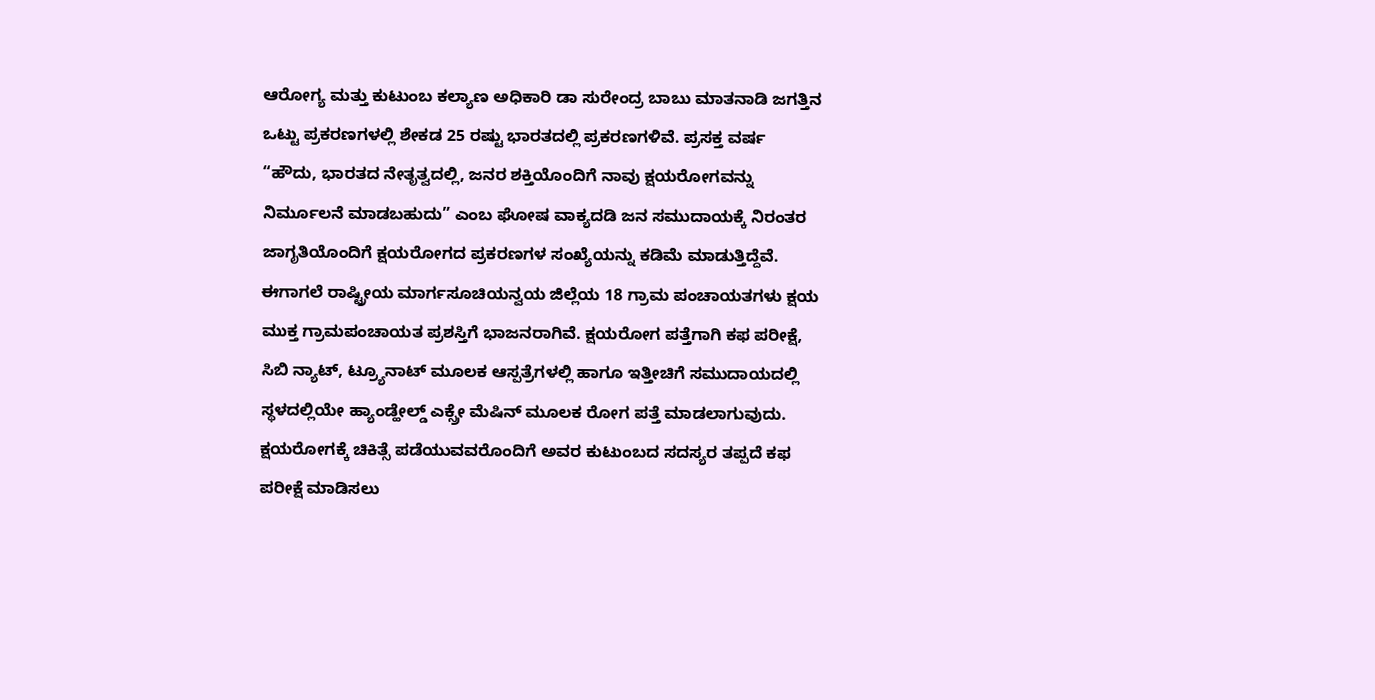ಆರೋಗ್ಯ ಮತ್ತು ಕುಟುಂಬ ಕಲ್ಯಾಣ ಅಧಿಕಾರಿ ಡಾ ಸುರೇಂದ್ರ ಬಾಬು ಮಾತನಾಡಿ ಜಗತ್ತಿನ ಒಟ್ಟು ಪ್ರಕರಣಗಳಲ್ಲಿ ಶೇಕಡ 25 ರಷ್ಟು ಭಾರತದಲ್ಲಿ ಪ್ರಕರಣಗಳಿವೆ. ಪ್ರಸಕ್ತ ವರ್ಷ “ಹೌದು, ಭಾರತದ ನೇತೃತ್ವದಲ್ಲಿ, ಜನರ ಶಕ್ತಿಯೊಂದಿಗೆ ನಾವು ಕ್ಷಯರೋಗವನ್ನು ನಿರ್ಮೂಲನೆ ಮಾಡಬಹುದು” ಎಂಬ ಘೋಷ ವಾಕ್ಯದಡಿ ಜನ ಸಮುದಾಯಕ್ಕೆ ನಿರಂತರ ಜಾಗೃತಿಯೊಂದಿಗೆ ಕ್ಷಯರೋಗದ ಪ್ರಕರಣಗಳ ಸಂಖ್ಯೆಯನ್ನು ಕಡಿಮೆ ಮಾಡುತ್ತಿದ್ದೆವೆ. ಈಗಾಗಲೆ ರಾಷ್ಟ್ರೀಯ ಮಾರ್ಗಸೂಚಿಯನ್ವಯ ಜಿಲ್ಲೆಯ 18 ಗ್ರಾಮ ಪಂಚಾಯತಗಳು ಕ್ಷಯ ಮುಕ್ತ ಗ್ರಾಮಪಂಚಾಯತ ಪ್ರಶಸ್ತಿಗೆ ಭಾಜನರಾಗಿವೆ. ಕ್ಷಯರೋಗ ಪತ್ತೆಗಾಗಿ ಕಫ ಪರೀಕ್ಷೆ, ಸಿಬಿ ನ್ಯಾಟ್, ಟ್ರ್ಯೂನಾಟ್ ಮೂಲಕ ಆಸ್ಪತ್ರೆಗಳಲ್ಲಿ ಹಾಗೂ ಇತ್ತೀಚಿಗೆ ಸಮುದಾಯದಲ್ಲಿ ಸ್ಥಳದಲ್ಲಿಯೇ ಹ್ಯಾಂಡ್ಹೇಲ್ಡ್ ಎಕ್ಸ್ರೇ ಮೆಷಿನ್ ಮೂಲಕ ರೋಗ ಪತ್ತೆ ಮಾಡಲಾಗುವುದು. ಕ್ಷಯರೋಗಕ್ಕೆ ಚಿಕಿತ್ಸೆ ಪಡೆಯುವವರೊಂದಿಗೆ ಅವರ ಕುಟುಂಬದ ಸದಸ್ಯರ ತಪ್ಪದೆ ಕಫ ಪರೀಕ್ಷೆ ಮಾಡಿಸಲು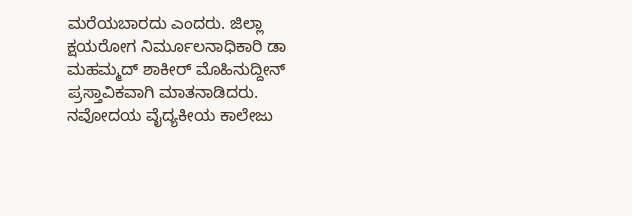ಮರೆಯಬಾರದು ಎಂದರು. ಜಿಲ್ಲಾ ಕ್ಷಯರೋಗ ನಿರ್ಮೂಲನಾಧಿಕಾರಿ ಡಾ ಮಹಮ್ಮದ್ ಶಾಕೀರ್ ಮೊಹಿನುದ್ದೀನ್ ಪ್ರಸ್ತಾವಿಕವಾಗಿ ಮಾತನಾಡಿದರು.
ನವೋದಯ ವೈದ್ಯಕೀಯ ಕಾಲೇಜು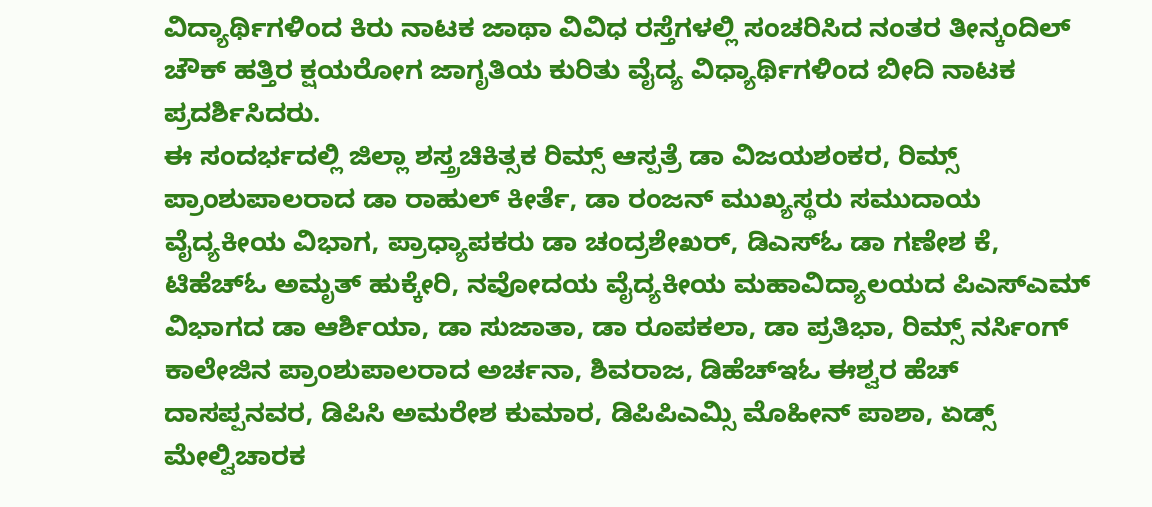ವಿದ್ಯಾರ್ಥಿಗಳಿಂದ ಕಿರು ನಾಟಕ ಜಾಥಾ ವಿವಿಧ ರಸ್ತೆಗಳಲ್ಲಿ ಸಂಚರಿಸಿದ ನಂತರ ತೀನ್ಕಂದಿಲ್ ಚೌಕ್ ಹತ್ತಿರ ಕ್ಷಯರೋಗ ಜಾಗೃತಿಯ ಕುರಿತು ವೈದ್ಯ ವಿಧ್ಯಾರ್ಥಿಗಳಿಂದ ಬೀದಿ ನಾಟಕ ಪ್ರದರ್ಶಿಸಿದರು.
ಈ ಸಂದರ್ಭದಲ್ಲಿ ಜಿಲ್ಲಾ ಶಸ್ತ್ರಚಿಕಿತ್ಸಕ ರಿಮ್ಸ್ ಆಸ್ಪತ್ರೆ ಡಾ ವಿಜಯಶಂಕರ, ರಿಮ್ಸ್ ಪ್ರಾಂಶುಪಾಲರಾದ ಡಾ ರಾಹುಲ್ ಕೀರ್ತೆ, ಡಾ ರಂಜನ್ ಮುಖ್ಯಸ್ಥರು ಸಮುದಾಯ ವೈದ್ಯಕೀಯ ವಿಭಾಗ, ಪ್ರಾಧ್ಯಾಪಕರು ಡಾ ಚಂದ್ರಶೇಖರ್, ಡಿಎಸ್ಓ ಡಾ ಗಣೇಶ ಕೆ, ಟಿಹೆಚ್ಓ ಅಮೃತ್ ಹುಕ್ಕೇರಿ, ನವೋದಯ ವೈದ್ಯಕೀಯ ಮಹಾವಿದ್ಯಾಲಯದ ಪಿಎಸ್ಎಮ್ ವಿಭಾಗದ ಡಾ ಆರ್ಶಿಯಾ, ಡಾ ಸುಜಾತಾ, ಡಾ ರೂಪಕಲಾ, ಡಾ ಪ್ರತಿಭಾ, ರಿಮ್ಸ್ ನರ್ಸಿಂಗ್ ಕಾಲೇಜಿನ ಪ್ರಾಂಶುಪಾಲರಾದ ಅರ್ಚನಾ, ಶಿವರಾಜ, ಡಿಹೆಚ್ಇಓ ಈಶ್ವರ ಹೆಚ್ ದಾಸಪ್ಪನವರ, ಡಿಪಿಸಿ ಅಮರೇಶ ಕುಮಾರ, ಡಿಪಿಪಿಎಮ್ಸಿ ಮೊಹೀನ್ ಪಾಶಾ, ಏಡ್ಸ್ ಮೇಲ್ವಿಚಾರಕ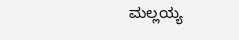ಮಲ್ಲಯ್ಯ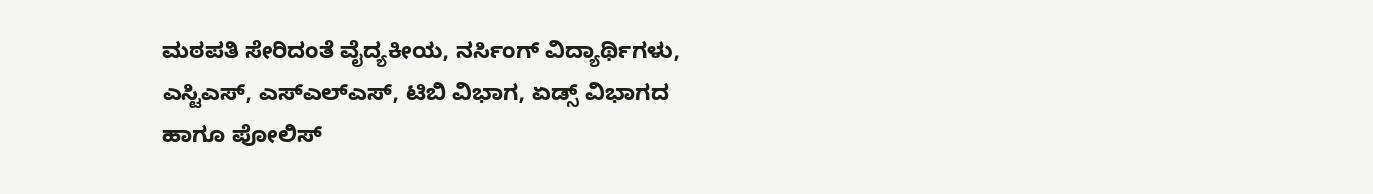ಮಠಪತಿ ಸೇರಿದಂತೆ ವೈದ್ಯಕೀಯ, ನರ್ಸಿಂಗ್ ವಿದ್ಯಾರ್ಥಿಗಳು, ಎಸ್ಟಿಎಸ್, ಎಸ್ಎಲ್ಎಸ್, ಟಿಬಿ ವಿಭಾಗ, ಏಡ್ಸ್ ವಿಭಾಗದ ಹಾಗೂ ಪೋಲಿಸ್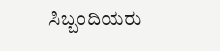ಸಿಬ್ಬಂದಿಯರು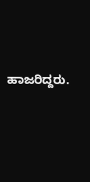ಹಾಜರಿದ್ದರು.